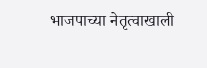भाजपाच्या नेतृत्वाखाली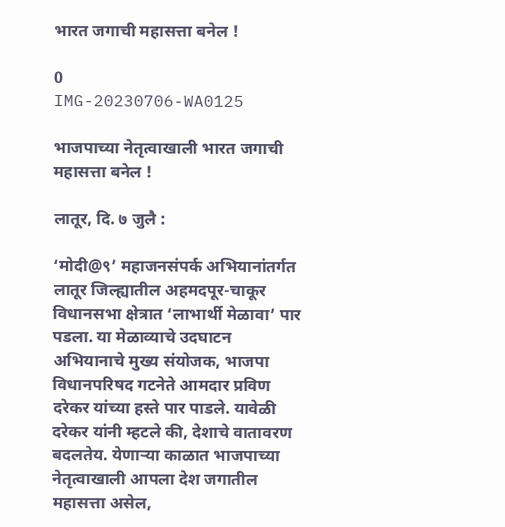भारत जगाची महासत्ता बनेल !

0
IMG-20230706-WA0125

भाजपाच्या नेतृत्वाखाली भारत जगाची महासत्ता बनेल !

लातूर, दि. ७ जुलै :

‘मोदी@९’ महाजनसंपर्क अभियानांतर्गत लातूर जिल्ह्यातील अहमदपूर-चाकूर विधानसभा क्षेत्रात ‘लाभार्थी मेळावा’ पार पडला. या मेळाव्याचे उदघाटन अभियानाचे मुख्य संयोजक, भाजपा विधानपरिषद गटनेते आमदार प्रविण दरेकर यांच्या हस्ते पार पाडले. यावेळी दरेकर यांनी म्हटले की, देशाचे वातावरण बदलतेय. येणाऱ्या काळात भाजपाच्या नेतृत्वाखाली आपला देश जगातील महासत्ता असेल,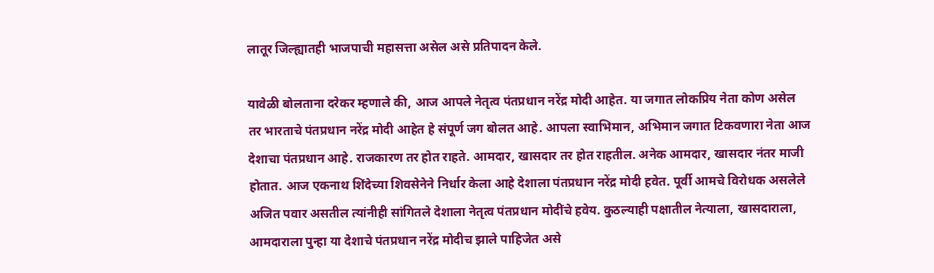लातूर जिल्ह्यातही भाजपाची महासत्ता असेल असे प्रतिपादन केले.

यावेळी बोलताना दरेकर म्हणाले की, आज आपले नेतृत्व पंतप्रधान नरेंद्र मोदी आहेत. या जगात लोकप्रिय नेता कोण असेल तर भारताचे पंतप्रधान नरेंद्र मोदी आहेत हे संपूर्ण जग बोलत आहे. आपला स्वाभिमान, अभिमान जगात टिकवणारा नेता आज देशाचा पंतप्रधान आहे. राजकारण तर होत राहते. आमदार, खासदार तर होत राहतील. अनेक आमदार, खासदार नंतर माजी होतात. आज एकनाथ शिंदेच्या शिवसेनेने निर्धार केला आहे देशाला पंतप्रधान नरेंद्र मोदी हवेत. पूर्वी आमचे विरोधक असलेले अजित पवार असतील त्यांनीही सांगितले देशाला नेतृत्व पंतप्रधान मोदींचे हवेय. कुठल्याही पक्षातील नेत्याला, खासदाराला, आमदाराला पुन्हा या देशाचे पंतप्रधान नरेंद्र मोदीच झाले पाहिजेत असे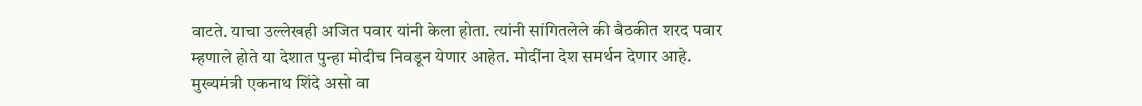वाटते. याचा उल्लेखही अजित पवार यांनी केला होता. त्यांनी सांगितलेले की बैठकीत शरद पवार म्हणाले होते या देशात पुन्हा मोदीच निवडून येणार आहेत. मोदींना देश समर्थन देणार आहे. मुख्यमंत्री एकनाथ शिंदे असो वा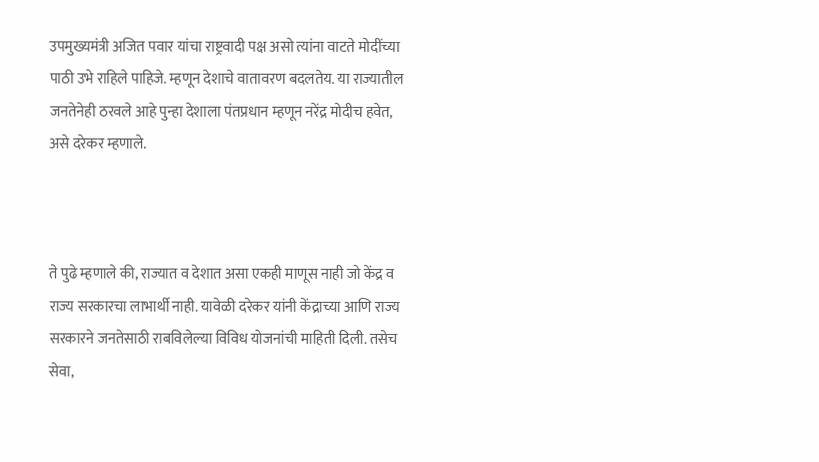उपमुख्यमंत्री अजित पवार यांचा राष्ट्रवादी पक्ष असो त्यांना वाटते मोदींच्या पाठी उभे राहिले पाहिजे. म्हणून देशाचे वातावरण बदलतेय. या राज्यातील जनतेनेही ठरवले आहे पुन्हा देशाला पंतप्रधान म्हणून नरेंद्र मोदीच हवेत, असे दरेकर म्हणाले.



ते पुढे म्हणाले की, राज्यात व देशात असा एकही माणूस नाही जो केंद्र व राज्य सरकारचा लाभार्थी नाही. यावेळी दरेकर यांनी केंद्राच्या आणि राज्य सरकारने जनतेसाठी राबविलेल्या विविध योजनांची माहिती दिली. तसेच सेवा,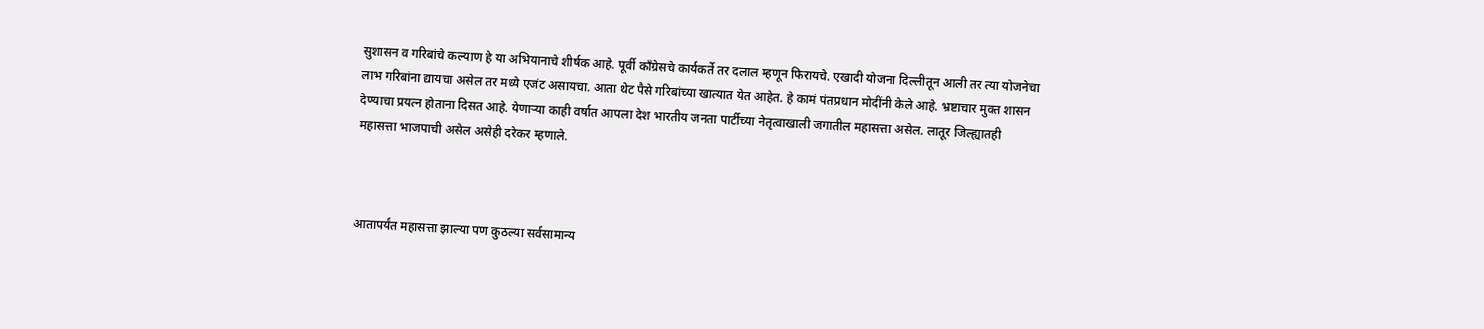सुशासन व गरिबांचे कल्याण हे या अभियानाचे शीर्षक आहे. पूर्वी काँग्रेसचे कार्यकर्ते तर दलाल म्हणून फिरायचे. एखादी योजना दिल्लीतून आली तर त्या योजनेचा लाभ गरिबांना द्यायचा असेल तर मध्ये एजंट असायचा. आता थेट पैसे गरिबांच्या खात्यात येत आहेत. हे कामं पंतप्रधान मोदींनी केले आहे. भ्रष्टाचार मुक्त शासन देण्याचा प्रयत्न होताना दिसत आहे. येणाऱ्या काही वर्षात आपला देश भारतीय जनता पार्टीच्या नेतृत्वाखाली जगातील महासत्ता असेल. लातूर जिल्ह्यातही महासत्ता भाजपाची असेल असेही दरेकर म्हणाले.



आतापर्यंत महासत्ता झाल्या पण कुठल्या सर्वसामान्य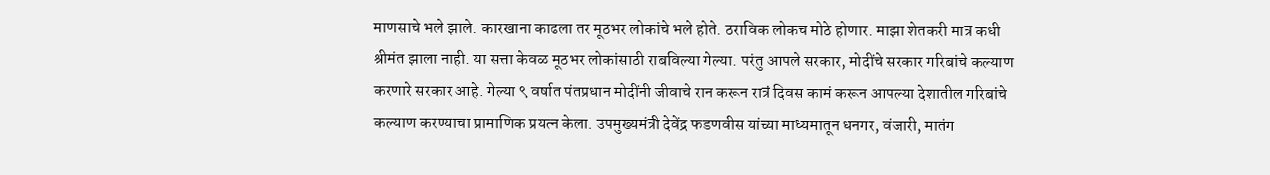माणसाचे भले झाले. कारखाना काढला तर मूठभर लोकांचे भले होते. ठराविक लोकच मोठे होणार. माझा शेतकरी मात्र कधी श्रीमंत झाला नाही. या सत्ता केवळ मूठभर लोकांसाठी राबविल्या गेल्या. परंतु आपले सरकार, मोदींचे सरकार गरिबांचे कल्याण करणारे सरकार आहे. गेल्या ९ वर्षात पंतप्रधान मोदींनी जीवाचे रान करून रात्रं दिवस कामं करून आपल्या देशातील गरिबांचे कल्याण करण्याचा प्रामाणिक प्रयत्न केला. उपमुख्यमंत्री देवेंद्र फडणवीस यांच्या माध्यमातून धनगर, वंजारी, मातंग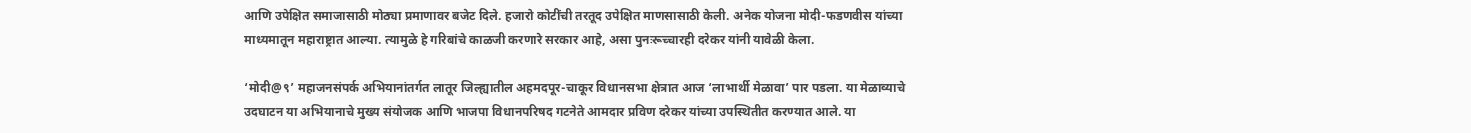आणि उपेक्षित समाजासाठी मोठ्या प्रमाणावर बजेट दिले. हजारो कोटींची तरतूद उपेक्षित माणसासाठी केली. अनेक योजना मोदी-फडणवीस यांच्या माध्यमातून महाराष्ट्रात आल्या. त्यामुळे हे गरिबांचे काळजी करणारे सरकार आहे, असा पुनःरूच्चारही दरेकर यांनी यावेळी केला.

‘मोदी@९’ महाजनसंपर्क अभियानांतर्गत लातूर जिल्ह्यातील अहमदपूर-चाकूर विधानसभा क्षेत्रात आज ‘लाभार्थी मेळावा’ पार पडला. या मेळाव्याचे उदघाटन या अभियानाचे मुख्य संयोजक आणि भाजपा विधानपरिषद गटनेते आमदार प्रविण दरेकर यांच्या उपस्थितीत करण्यात आले. या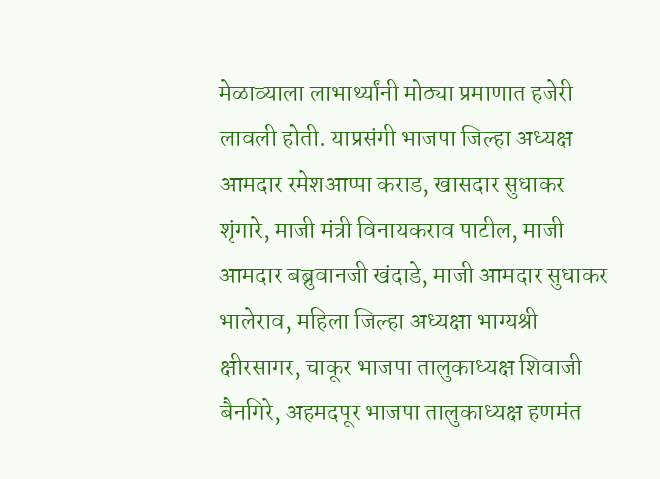मेळाव्याला लाभार्थ्यांनी मोठ्या प्रमाणात हजेरी लावली होती. याप्रसंगी भाजपा जिल्हा अध्यक्ष आमदार रमेशआप्पा कराड, खासदार सुधाकर शृंगारे, माजी मंत्री विनायकराव पाटील, माजी आमदार बब्रुवानजी खंदाडे, माजी आमदार सुधाकर भालेराव, महिला जिल्हा अध्यक्षा भाग्यश्री क्षीरसागर, चाकूर भाजपा तालुकाध्यक्ष शिवाजी बैनगिरे, अहमदपूर भाजपा तालुकाध्यक्ष हणमंत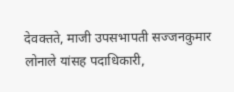देवक्तते, माजी उपसभापती सज्जनकुमार लोनाले यांसह पदाधिकारी,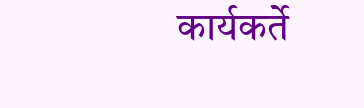कार्यकर्ते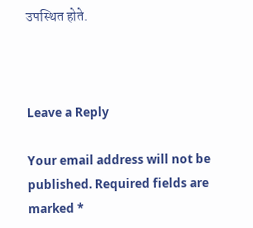उपस्थित होते.



Leave a Reply

Your email address will not be published. Required fields are marked *